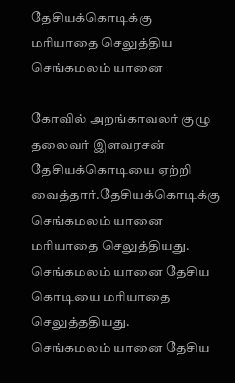தேசியக்கொடிக்கு மரியாதை செலுத்திய செங்கமலம் யானை

கோவில் அறங்காவலர் குழு தலைவர் இளவரசன் தேசியக்கொடியை ஏற்றி வைத்தார்.தேசியக்கொடிக்கு செங்கமலம் யானை மரியாதை செலுத்தியது.
செங்கமலம் யானை தேசிய கொடியை மரியாதை செலுத்ததியது.
செங்கமலம் யானை தேசிய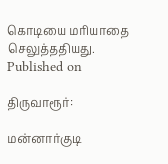கொடியை மரியாதை செலுத்ததியது.
Published on

திருவாரூர்:

மன்னார்குடி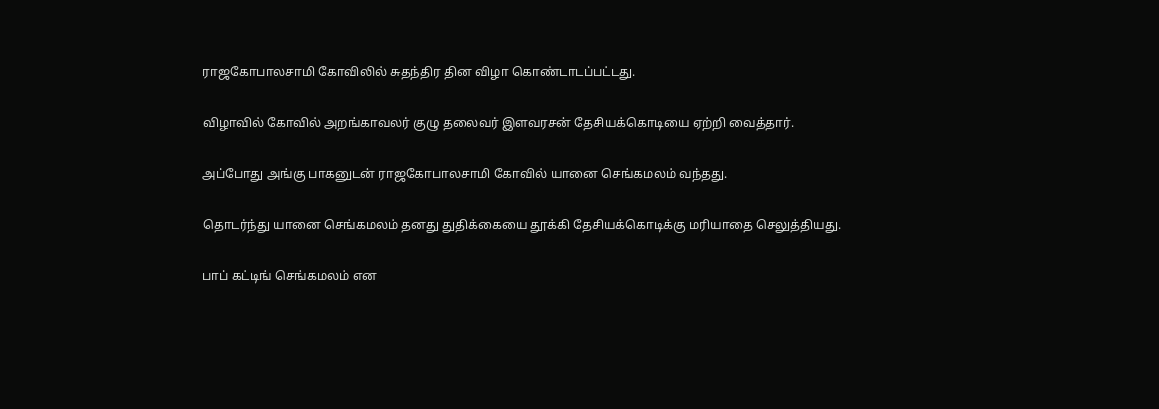ராஜகோபாலசாமி கோவிலில் சுதந்திர தின விழா கொண்டாடப்பட்டது.

விழாவில் கோவில் அறங்காவலர் குழு தலைவர் இளவரசன் தேசியக்கொடியை ஏற்றி வைத்தார்.

அப்போது அங்கு பாகனுடன் ராஜகோபாலசாமி கோவில் யானை செங்கமலம் வந்தது.

தொடர்ந்து யானை செங்கமலம் தனது துதிக்கையை தூக்கி தேசியக்கொடிக்கு மரியாதை செலுத்தியது.

பாப் கட்டிங் செங்கமலம் என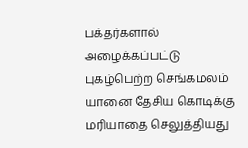பக்தர்களால் அழைக்கப்பட்டு புகழ்பெற்ற செங்கமலம் யானை தேசிய கொடிக்கு மரியாதை செலுத்தியது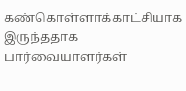கண்கொள்ளாக்காட்சியாக இருந்ததாக பார்வையாளர்கள்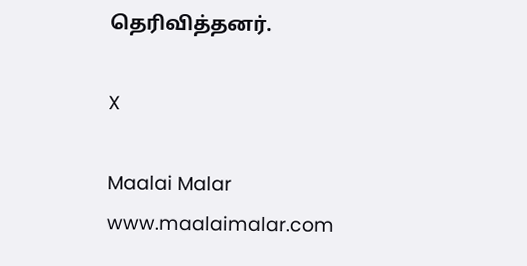தெரிவித்தனர்.

X

Maalai Malar
www.maalaimalar.com